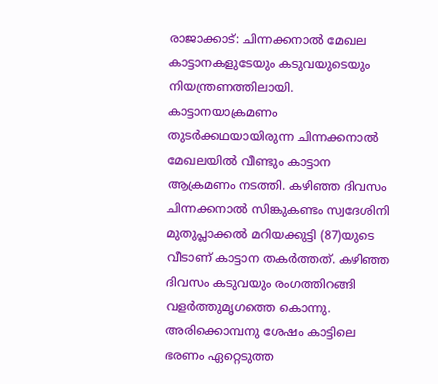രാജാക്കാട്: ചിന്നക്കനാൽ മേഖല കാട്ടാനകളുടേയും കടുവയുടെയും നിയന്ത്രണത്തിലായി. കാട്ടാനയാക്രമണം തുടർക്കഥയായിരുന്ന ചിന്നക്കനാൽ മേഖലയിൽ വീണ്ടും കാട്ടാന ആക്രമണം നടത്തി. കഴിഞ്ഞ ദിവസം ചിന്നക്കനാൽ സിങ്കുകണ്ടം സ്വദേശിനി മുതുപ്ലാക്കൽ മറിയക്കുട്ടി (87)യുടെ വീടാണ് കാട്ടാന തകർത്തത്. കഴിഞ്ഞ ദിവസം കടുവയും രംഗത്തിറങ്ങി വളർത്തുമൃഗത്തെ കൊന്നു.
അരിക്കൊമ്പനു ശേഷം കാട്ടിലെ ഭരണം ഏറ്റെടുത്ത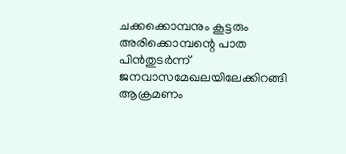ചക്കക്കൊമ്പനും കൂട്ടരും അരിക്കൊമ്പന്റെ പാത പിൻതുടർന്ന് ജനവാസമേഖലയിലേക്കിറങ്ങി ആക്രമണം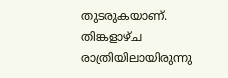തുടരുകയാണ്. തിങ്കളാഴ്ച രാത്രിയിലായിരുന്നു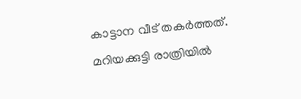കാട്ടാന വീട് തകർത്തത്. മറിയക്കുട്ടി രാത്രിയിൽ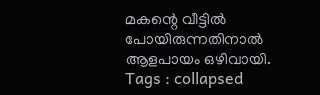മകന്റെ വീട്ടിൽ പോയിരുന്നതിനാൽ ആളപായം ഒഴിവായി.
Tags : collapsed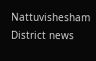Nattuvishesham District news